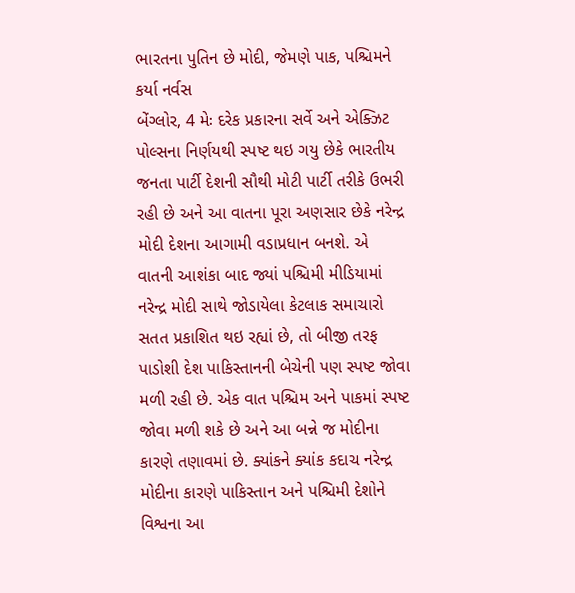ભારતના પુતિન છે મોદી, જેમણે પાક, પશ્ચિમને કર્યા નર્વસ
બેંગ્લોર, 4 મેઃ દરેક પ્રકારના સર્વે અને એક્ઝિટ પોલ્સના નિર્ણયથી સ્પષ્ટ થઇ ગયુ છેકે ભારતીય જનતા પાર્ટી દેશની સૌથી મોટી પાર્ટી તરીકે ઉભરી રહી છે અને આ વાતના પૂરા અણસાર છેકે નરેન્દ્ર મોદી દેશના આગામી વડાપ્રધાન બનશે. એ વાતની આશંકા બાદ જ્યાં પશ્ચિમી મીડિયામાં નરેન્દ્ર મોદી સાથે જોડાયેલા કેટલાક સમાચારો સતત પ્રકાશિત થઇ રહ્યાં છે, તો બીજી તરફ પાડોશી દેશ પાકિસ્તાનની બેચેની પણ સ્પષ્ટ જોવા મળી રહી છે. એક વાત પશ્ચિમ અને પાકમાં સ્પષ્ટ જોવા મળી શકે છે અને આ બન્ને જ મોદીના કારણે તણાવમાં છે. ક્યાંકને ક્યાંક કદાચ નરેન્દ્ર મોદીના કારણે પાકિસ્તાન અને પશ્ચિમી દેશોને વિશ્વના આ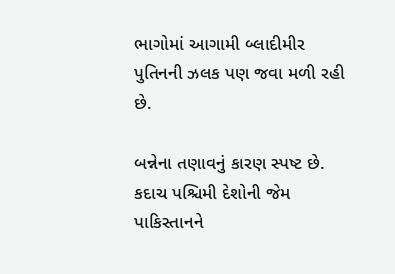ભાગોમાં આગામી બ્લાદીમીર પુતિનની ઝલક પણ જવા મળી રહી છે.

બન્નેના તણાવનું કારણ સ્પષ્ટ છે. કદાચ પશ્ચિમી દેશોની જેમ પાકિસ્તાનને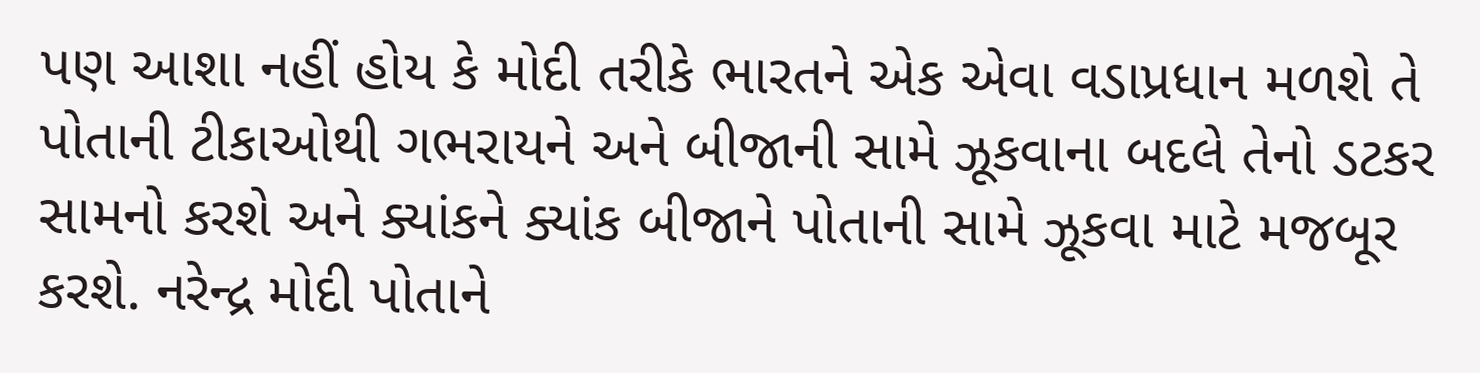પણ આશા નહીં હોય કે મોદી તરીકે ભારતને એક એવા વડાપ્રધાન મળશે તે પોતાની ટીકાઓથી ગભરાયને અને બીજાની સામે ઝૂકવાના બદલે તેનો ડટકર સામનો કરશે અને ક્યાંકને ક્યાંક બીજાને પોતાની સામે ઝૂકવા માટે મજબૂર કરશે. નરેન્દ્ર મોદી પોતાને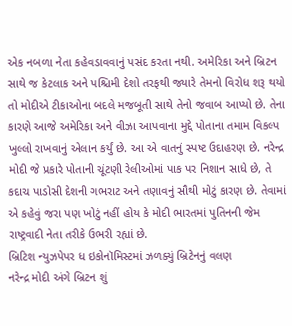એક નબળા નેતા કહેવડાવવાનું પસંદ કરતા નથી. અમેરિકા અને બ્રિટન સાથે જ કેટલાક અને પશ્ચિમી દેશો તરફથી જ્યારે તેમનો વિરોધ શરૂ થયો તો મોદીએ ટીકાઓના બદલે મજબૂતી સાથે તેનો જવાબ આપ્યો છે. તેના કારણે આજે અમેરિકા અને વીઝા આપવાના મુદ્દે પોતાના તમામ વિકલ્પ ખુલ્લો રાખવાનું એલાન કર્યું છે. આ એ વાતનું સ્પષ્ટ ઉદાહરણ છે. નરેન્દ્ર મોદી જે પ્રકારે પોતાની ચૂંટણી રેલીઓમાં પાક પર નિશાન સાધે છે, તે કદાચ પાડોસી દેશની ગભરાટ અને તણાવનું સૌથી મોટું કારણ છે. તેવામાં એ કહેવું જરા પણ ખોટું નહીં હોય કે મોદી ભારતમાં પુતિનની જેમ રાષ્ટ્રવાદી નેતા તરીકે ઉભરી રહ્યાં છે.
બ્રિટિશ ન્યુઝપેપર ધ ઇકોનૉમિસ્ટમાં ઝળક્યું બ્રિટેનનું વલણ
નરેન્દ્ર મોદી અંગે બ્રિટન શું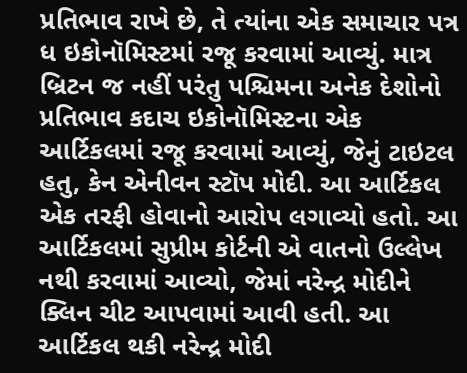પ્રતિભાવ રાખે છે, તે ત્યાંના એક સમાચાર પત્ર ધ ઇકોનૉમિસ્ટમાં રજૂ કરવામાં આવ્યું. માત્ર બ્રિટન જ નહીં પરંતુ પશ્ચિમના અનેક દેશોનો પ્રતિભાવ કદાચ ઇકોનૉમિસ્ટના એક આર્ટિકલમાં રજૂ કરવામાં આવ્યું, જેનું ટાઇટલ હતુ, કેન એનીવન સ્ટૉપ મોદી. આ આર્ટિકલ એક તરફી હોવાનો આરોપ લગાવ્યો હતો. આ આર્ટિકલમાં સુપ્રીમ કોર્ટની એ વાતનો ઉલ્લેખ નથી કરવામાં આવ્યો, જેમાં નરેન્દ્ર મોદીને ક્લિન ચીટ આપવામાં આવી હતી. આ આર્ટિકલ થકી નરેન્દ્ર મોદી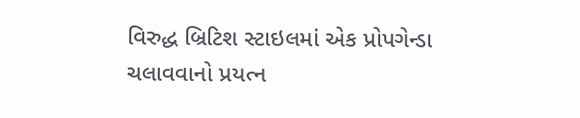વિરુદ્ધ બ્રિટિશ સ્ટાઇલમાં એક પ્રોપગેન્ડા ચલાવવાનો પ્રયત્ન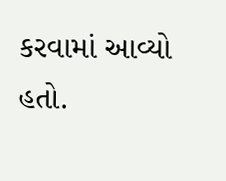કરવામાં આવ્યો હતો.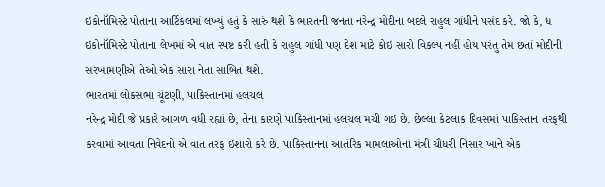ઇકોનૉમિસ્ટે પોતાના આર્ટિકલમાં લખ્યું હતું કે સારું થશે કે ભારતની જનતા નરેન્દ્ર મોદીના બદલે રાહુલ ગાંધીને પસંદ કરે. જો કે, ધ ઇકોનૉમિસ્ટે પોતાના લેખમાં એ વાત સ્પષ્ટ કરી હતી કે રાહુલ ગાંધી પણ દેશ માટે કોઇ સારો વિકલ્પ નહીં હોય પરંતુ તેમ છતાં મોદીની સરખામણીએ તેઓ એક સારા નેતા સાબિત થશે.
ભારતમાં લોકસભા ચૂંટણી, પાકિસ્તાનમાં હલચલ
નરેન્દ્ર મોદી જે પ્રકારે આગળ વધી રહ્યાં છે, તેના કારણે પાકિસ્તાનમાં હલચલ મચી ગઇ છે. છેલ્લા કેટલાક દિવસમાં પાકિસ્તાન તરફથી કરવામાં આવતા નિવેદનો એ વાત તરફ ઇશારો કરે છે. પાકિસ્તાનના આતંરિક મામલાઓના મંત્રી ચૌધરી નિસાર ખાને એક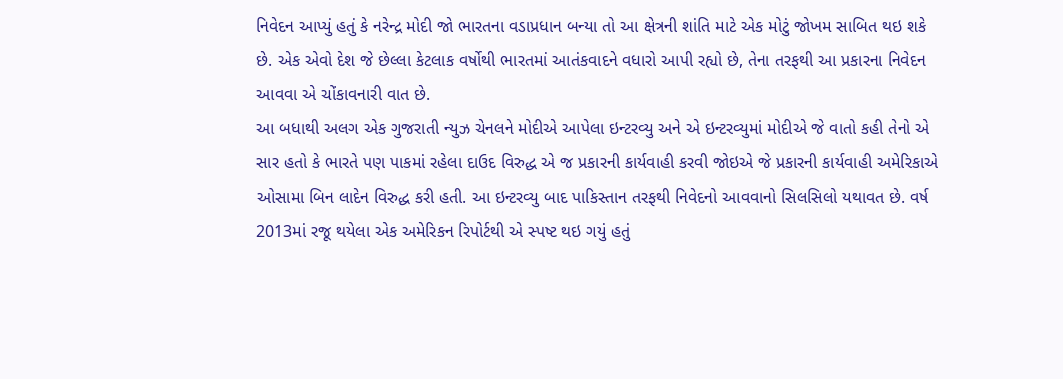નિવેદન આપ્યું હતું કે નરેન્દ્ર મોદી જો ભારતના વડાપ્રધાન બન્યા તો આ ક્ષેત્રની શાંતિ માટે એક મોટું જોખમ સાબિત થઇ શકે છે. એક એવો દેશ જે છેલ્લા કેટલાક વર્ષોથી ભારતમાં આતંકવાદને વધારો આપી રહ્યો છે, તેના તરફથી આ પ્રકારના નિવેદન આવવા એ ચોંકાવનારી વાત છે.
આ બધાથી અલગ એક ગુજરાતી ન્યુઝ ચેનલને મોદીએ આપેલા ઇન્ટરવ્યુ અને એ ઇન્ટરવ્યુમાં મોદીએ જે વાતો કહી તેનો એ સાર હતો કે ભારતે પણ પાકમાં રહેલા દાઉદ વિરુદ્ધ એ જ પ્રકારની કાર્યવાહી કરવી જોઇએ જે પ્રકારની કાર્યવાહી અમેરિકાએ ઓસામા બિન લાદેન વિરુદ્ધ કરી હતી. આ ઇન્ટરવ્યુ બાદ પાકિસ્તાન તરફથી નિવેદનો આવવાનો સિલસિલો યથાવત છે. વર્ષ 2013માં રજૂ થયેલા એક અમેરિકન રિપોર્ટથી એ સ્પષ્ટ થઇ ગયું હતું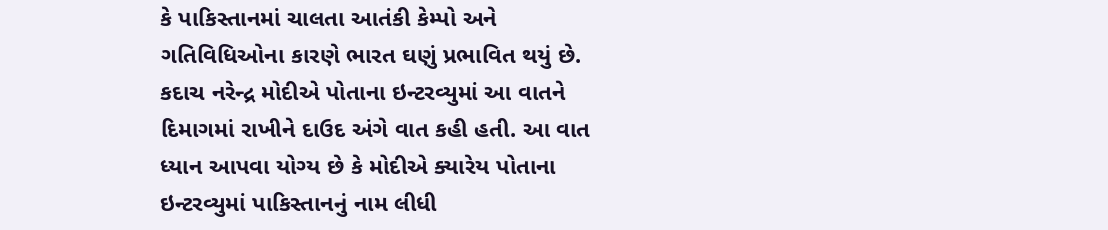કે પાકિસ્તાનમાં ચાલતા આતંકી કેમ્પો અને ગતિવિધિઓના કારણે ભારત ઘણું પ્રભાવિત થયું છે. કદાચ નરેન્દ્ર મોદીએ પોતાના ઇન્ટરવ્યુમાં આ વાતને દિમાગમાં રાખીને દાઉદ અંગે વાત કહી હતી. આ વાત ધ્યાન આપવા યોગ્ય છે કે મોદીએ ક્યારેય પોતાના ઇન્ટરવ્યુમાં પાકિસ્તાનનું નામ લીધી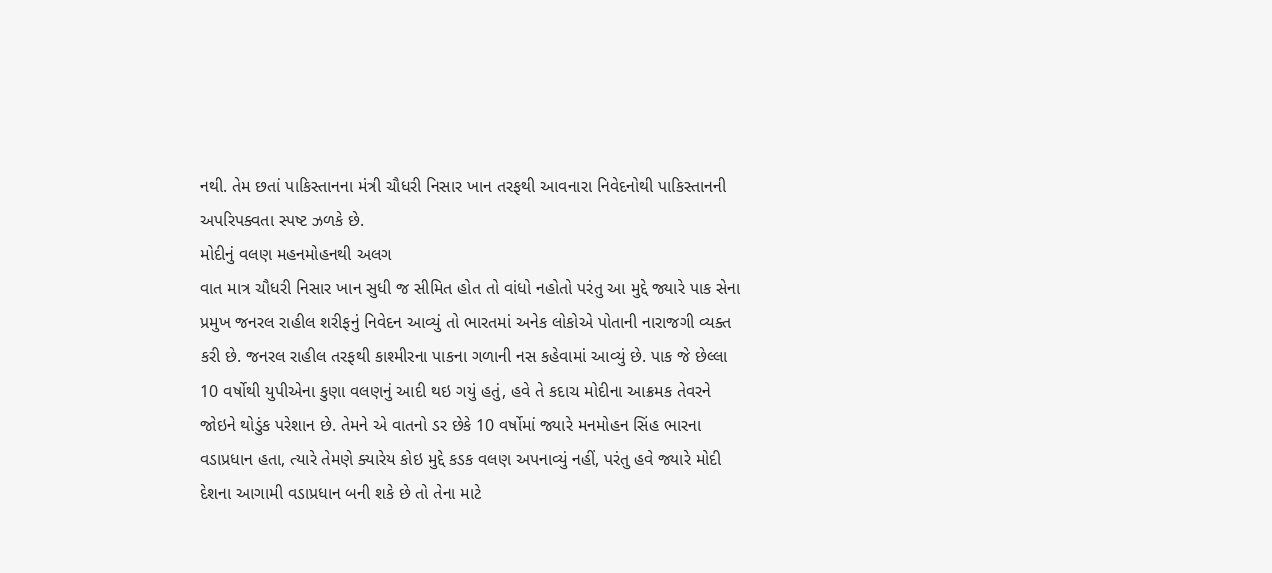નથી. તેમ છતાં પાકિસ્તાનના મંત્રી ચૌધરી નિસાર ખાન તરફથી આવનારા નિવેદનોથી પાકિસ્તાનની અપરિપક્વતા સ્પષ્ટ ઝળકે છે.
મોદીનું વલણ મહનમોહનથી અલગ
વાત માત્ર ચૌધરી નિસાર ખાન સુધી જ સીમિત હોત તો વાંધો નહોતો પરંતુ આ મુદ્દે જ્યારે પાક સેના પ્રમુખ જનરલ રાહીલ શરીફનું નિવેદન આવ્યું તો ભારતમાં અનેક લોકોએ પોતાની નારાજગી વ્યક્ત કરી છે. જનરલ રાહીલ તરફથી કાશ્મીરના પાકના ગળાની નસ કહેવામાં આવ્યું છે. પાક જે છેલ્લા 10 વર્ષોથી યુપીએના કુણા વલણનું આદી થઇ ગયું હતું, હવે તે કદાચ મોદીના આક્રમક તેવરને જોઇને થોડુંક પરેશાન છે. તેમને એ વાતનો ડર છેકે 10 વર્ષોમાં જ્યારે મનમોહન સિંહ ભારના વડાપ્રધાન હતા, ત્યારે તેમણે ક્યારેય કોઇ મુદ્દે કડક વલણ અપનાવ્યું નહીં, પરંતુ હવે જ્યારે મોદી દેશના આગામી વડાપ્રધાન બની શકે છે તો તેના માટે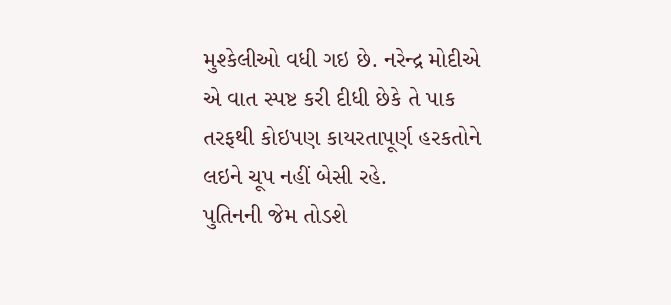મુશ્કેલીઓ વધી ગઇ છે. નરેન્દ્ર મોદીએ એ વાત સ્પષ્ટ કરી દીધી છેકે તે પાક તરફથી કોઇપણ કાયરતાપૂર્ણ હરકતોને લઇને ચૂપ નહીં બેસી રહે.
પુતિનની જેમ તોડશે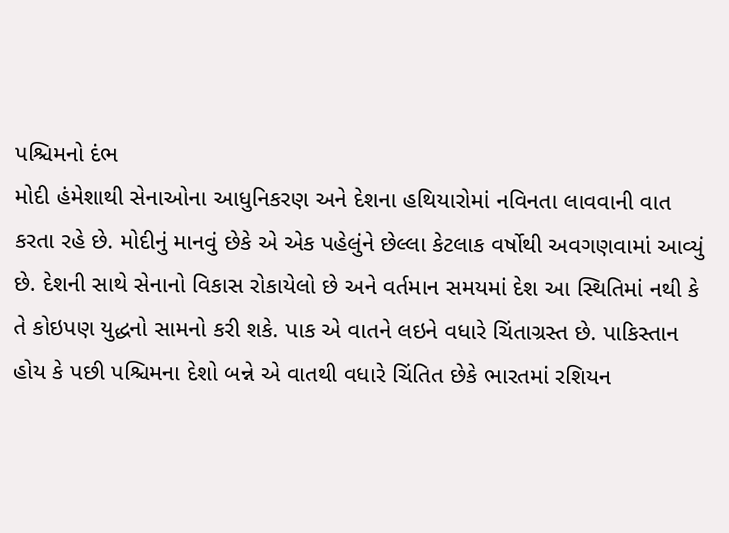પશ્ચિમનો દંભ
મોદી હંમેશાથી સેનાઓના આધુનિકરણ અને દેશના હથિયારોમાં નવિનતા લાવવાની વાત કરતા રહે છે. મોદીનું માનવું છેકે એ એક પહેલુંને છેલ્લા કેટલાક વર્ષોથી અવગણવામાં આવ્યું છે. દેશની સાથે સેનાનો વિકાસ રોકાયેલો છે અને વર્તમાન સમયમાં દેશ આ સ્થિતિમાં નથી કે તે કોઇપણ યુદ્ધનો સામનો કરી શકે. પાક એ વાતને લઇને વધારે ચિંતાગ્રસ્ત છે. પાકિસ્તાન હોય કે પછી પશ્ચિમના દેશો બન્ને એ વાતથી વધારે ચિંતિત છેકે ભારતમાં રશિયન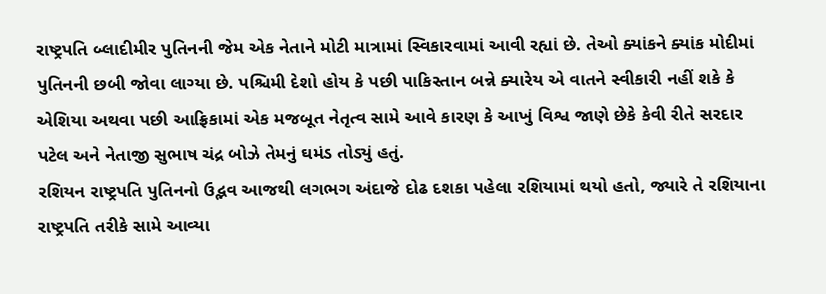રાષ્ટ્રપતિ બ્લાદીમીર પુતિનની જેમ એક નેતાને મોટી માત્રામાં સ્વિકારવામાં આવી રહ્યાં છે. તેઓ ક્યાંકને ક્યાંક મોદીમાં પુતિનની છબી જોવા લાગ્યા છે. પશ્ચિમી દેશો હોય કે પછી પાકિસ્તાન બન્ને ક્યારેય એ વાતને સ્વીકારી નહીં શકે કે એશિયા અથવા પછી આફ્રિકામાં એક મજબૂત નેતૃત્વ સામે આવે કારણ કે આખું વિશ્વ જાણે છેકે કેવી રીતે સરદાર પટેલ અને નેતાજી સુભાષ ચંદ્ર બોઝે તેમનું ઘમંડ તોડ્યું હતું.
રશિયન રાષ્ટ્રપતિ પુતિનનો ઉદ્ભવ આજથી લગભગ અંદાજે દોઢ દશકા પહેલા રશિયામાં થયો હતો, જ્યારે તે રશિયાના રાષ્ટ્રપતિ તરીકે સામે આવ્યા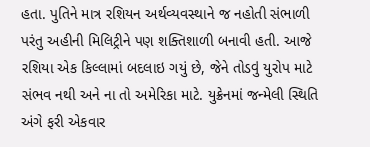હતા. પુતિને માત્ર રશિયન અર્થવ્યવસ્થાને જ નહોતી સંભાળી પરંતુ અહીની મિલિટ્રીને પણ શક્તિશાળી બનાવી હતી. આજે રશિયા એક કિલ્લામાં બદલાઇ ગયું છે, જેને તોડવું યુરોપ માટે સંભવ નથી અને ના તો અમેરિકા માટે. યુક્રેનમાં જન્મેલી સ્થિતિ અંગે ફરી એકવાર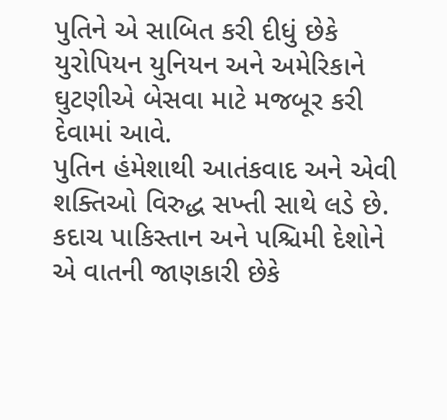પુતિને એ સાબિત કરી દીધું છેકે યુરોપિયન યુનિયન અને અમેરિકાને ઘુટણીએ બેસવા માટે મજબૂર કરી દેવામાં આવે.
પુતિન હંમેશાથી આતંકવાદ અને એવી શક્તિઓ વિરુદ્ધ સખ્તી સાથે લડે છે. કદાચ પાકિસ્તાન અને પશ્ચિમી દેશોને એ વાતની જાણકારી છેકે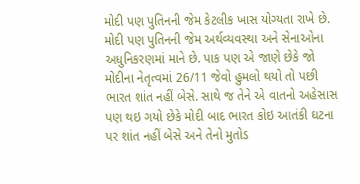મોદી પણ પુતિનની જેમ કેટલીક ખાસ યોગ્યતા રાખે છે. મોદી પણ પુતિનની જેમ અર્થવ્યવસ્થા અને સેનાઓના અધુનિકરણમાં માને છે. પાક પણ એ જાણે છેકે જો મોદીના નેતૃત્વમાં 26/11 જેવો હુમલો થયો તો પછી ભારત શાંત નહીં બેસે. સાથે જ તેને એ વાતનો અહેસાસ પણ થઇ ગયો છેકે મોદી બાદ ભારત કોઇ આતંકી ઘટના પર શાંત નહીં બેસે અને તેનો મુતોડ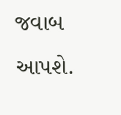જવાબ આપશે.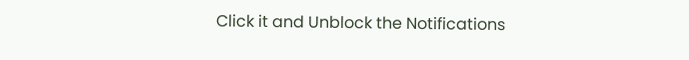Click it and Unblock the Notifications